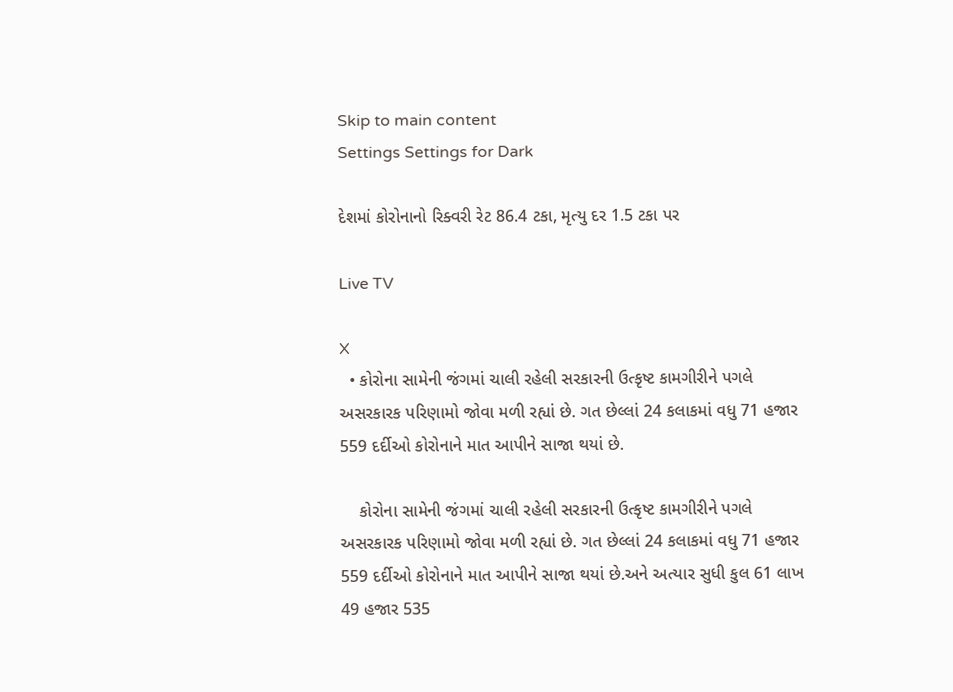Skip to main content
Settings Settings for Dark

દેશમાં કોરોનાનો રિક્વરી રેટ 86.4 ટકા, મૃત્યુ દર 1.5 ટકા પર

Live TV

X
  • કોરોના સામેની જંગમાં ચાલી રહેલી સરકારની ઉત્કૃષ્ટ કામગીરીને પગલે અસરકારક પરિણામો જોવા મળી રહ્યાં છે. ગત છેલ્લાં 24 કલાકમાં વધુ 71 હજાર 559 દર્દીઓ કોરોનાને માત આપીને સાજા થયાં છે.

    કોરોના સામેની જંગમાં ચાલી રહેલી સરકારની ઉત્કૃષ્ટ કામગીરીને પગલે અસરકારક પરિણામો જોવા મળી રહ્યાં છે. ગત છેલ્લાં 24 કલાકમાં વધુ 71 હજાર 559 દર્દીઓ કોરોનાને માત આપીને સાજા થયાં છે.અને અત્યાર સુધી કુલ 61 લાખ 49 હજાર 535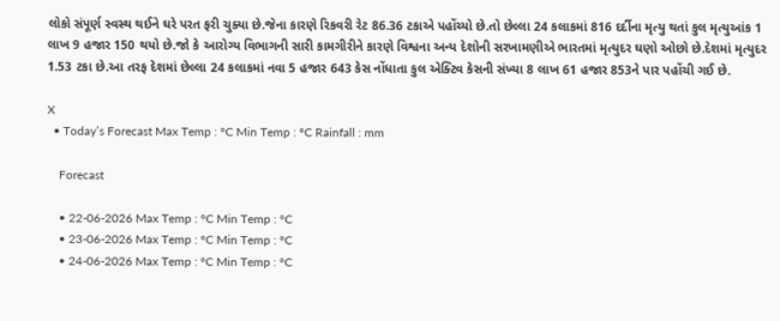લોકો સંપૂર્ણ સ્વસ્થ થઈને ઘરે પરત ફરી ચુક્યા છે.જેના કારણે રિકવરી રેટ 86.36 ટકાએ પહોંચ્યો છે.તો છેલ્લા 24 કલાકમાં 816 દર્દીના મૃત્યુ થતાં કુલ મૃત્યુઆંક 1 લાખ 9 હજાર 150 થયો છે.જો કે આરોગ્ય વિભાગની સારી કામગીરીને કારણે વિશ્વના અન્ય દેશોની સરખામણીએ ભારતમાં મૃત્યુદર ઘણો ઓછો છે.દેશમાં મૃત્યુદર 1.53 ટકા છે.આ તરફ દેશમાં છેલ્લા 24 કલાકમાં નવા 5 હજાર 643 કેસ નોંધાતા કુલ એક્ટિવ કેસની સંખ્યા 8 લાખ 61 હજાર 853ને પાર પહોંચી ગઈ છે.

X
  • Today’s Forecast Max Temp : °C Min Temp : °C Rainfall : mm

    Forecast

    • 22-06-2026 Max Temp : °C Min Temp : °C
    • 23-06-2026 Max Temp : °C Min Temp : °C
    • 24-06-2026 Max Temp : °C Min Temp : °C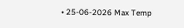• 25-06-2026 Max Temp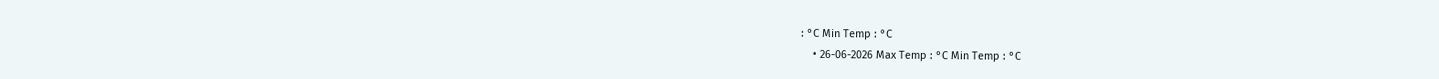: °C Min Temp : °C
    • 26-06-2026 Max Temp : °C Min Temp : °C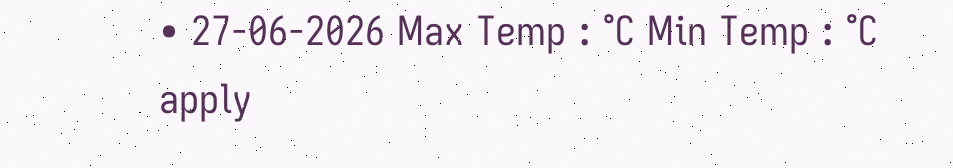• 27-06-2026 Max Temp : °C Min Temp : °C
apply